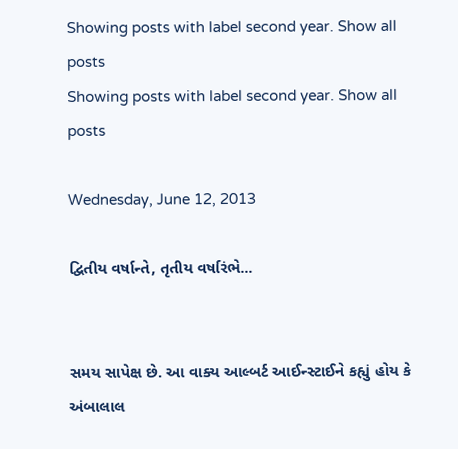Showing posts with label second year. Show all posts
Showing posts with label second year. Show all posts

Wednesday, June 12, 2013

દ્વિતીય વર્ષાન્‍તે, તૃતીય વર્ષારંભે...


સમય સાપેક્ષ છે. આ વાક્ય આલ્બર્ટ આઈન્‍સ્ટાઈને કહ્યું હોય કે અંબાલાલ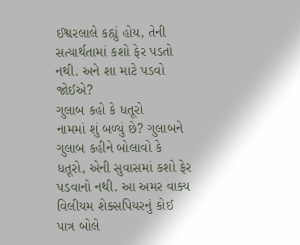ઈશ્વરલાલે કહ્યું હોય, તેની સત્યાર્થતામાં કશો ફેર પડતો નથી. અને શા માટે પડવો જોઈએ?
ગુલાબ કહો કે ધતૂરો
નામમાં શું બળ્યું છે? ગુલાબને ગુલાબ કહીને બોલાવો કે ધતૂરો, એની સુવાસમાં કશો ફેર પડવાનો નથી. આ અમર વાક્ય વિલીયમ શેક્સપિયરનું કોઈ પાત્ર બોલે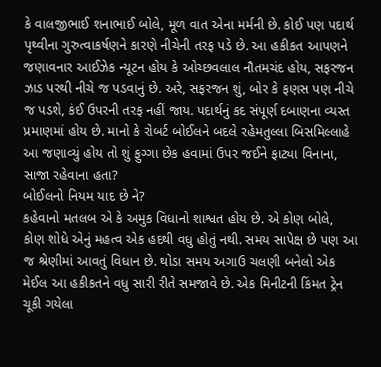કે વાલજીભાઈ શનાભાઈ બોલે, મૂળ વાત એના મર્મની છે. કોઈ પણ પદાર્થ પૃથ્વીના ગુરુત્વાકર્ષણને કારણે નીચેની તરફ પડે છે. આ હકીકત આપણને જણાવનાર આઈઝેક ન્યૂટન હોય કે ઓચ્છવલાલ નૌતમચંદ હોય, સફરજન ઝાડ પરથી નીચે જ પડવાનું છે. અરે, સફરજન શું, બોર કે ફણસ પણ નીચે જ પડશે, કંઈ ઉપરની તરફ નહીં જાય. પદાર્થનું કદ સંપૂર્ણ દબાણના વ્યસ્ત પ્રમાણમાં હોય છે. માનો કે રોબર્ટ બોઈલને બદલે રહેમતુલ્લા બિસમિલ્લાહે આ જણાવ્યું હોય તો શું ફુગ્ગા છેક હવામાં ઉપર જઈને ફાટ્યા વિનાના, સાજા રહેવાના હતા?
બોઈલનો નિયમ યાદ છે ને?
કહેવાનો મતલબ એ કે અમુક વિધાનો શાશ્વત હોય છે. એ કોણ બોલે, કોણ શોધે એનું મહત્વ એક હદથી વધુ હોતું નથી. સમય સાપેક્ષ છે પણ આ જ શ્રેણીમાં આવતું વિધાન છે. થોડા સમય અગાઉ ચલણી બનેલો એક મેઈલ આ હકીકતને વધુ સારી રીતે સમજાવે છે. એક મિનીટની કિંમત ટ્રેન ચૂકી ગયેલા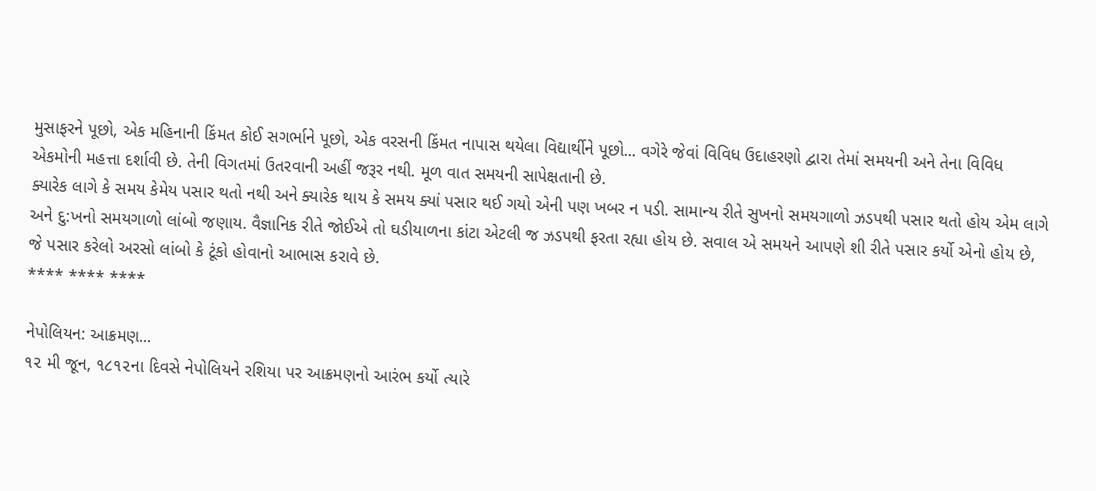મુસાફરને પૂછો, એક મહિનાની કિંમત કોઈ સગર્ભાને પૂછો, એક વરસની કિંમત નાપાસ થયેલા વિદ્યાર્થીને પૂછો... વગેરે જેવાં વિવિધ ઉદાહરણો દ્વારા તેમાં સમયની અને તેના વિવિધ એકમોની મહત્તા દર્શાવી છે. તેની વિગતમાં ઉતરવાની અહીં જરૂર નથી. મૂળ વાત સમયની સાપેક્ષતાની છે.
ક્યારેક લાગે કે સમય કેમેય પસાર થતો નથી અને ક્યારેક થાય કે સમય ક્યાં પસાર થઈ ગયો એની પણ ખબર ન પડી. સામાન્ય રીતે સુખનો સમયગાળો ઝડપથી પસાર થતો હોય એમ લાગે અને દુ:ખનો સમયગાળો લાંબો જણાય. વૈજ્ઞાનિક રીતે જોઈએ તો ઘડીયાળના કાંટા એટલી જ ઝડપથી ફરતા રહ્યા હોય છે. સવાલ એ સમયને આપણે શી રીતે પસાર કર્યો એનો હોય છે, જે પસાર કરેલો અરસો લાંબો કે ટૂંકો હોવાનો આભાસ કરાવે છે.
**** **** ****

નેપોલિયન: આક્રમણ...
૧૨ મી જૂન, ૧૮૧૨ના દિવસે નેપોલિયને રશિયા પર આક્રમણનો આરંભ કર્યો ત્યારે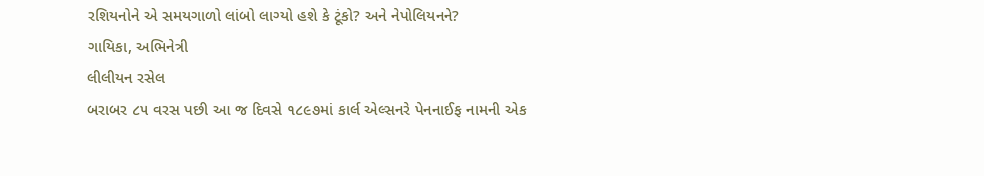રશિયનોને એ સમયગાળો લાંબો લાગ્યો હશે કે ટૂંકો? અને નેપોલિયનને?
ગાયિકા, અભિનેત્રી
લીલીયન રસેલ
બરાબર ૮૫ વરસ પછી આ જ દિવસે ૧૮૯૭માં કાર્લ એલ્સનરે પેનનાઈફ નામની એક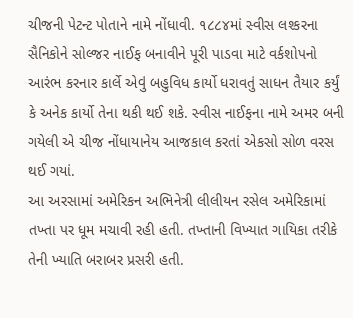ચીજની પેટન્‍ટ પોતાને નામે નોંધાવી. ૧૮૮૪માં સ્વીસ લશ્કરના સૈનિકોને સોલ્જર નાઈફ બનાવીને પૂરી પાડવા માટે વર્કશોપનો આરંભ કરનાર કાર્લે એવું બહુવિધ કાર્યો ધરાવતું સાધન તૈયાર કર્યું કે અનેક કાર્યો તેના થકી થઈ શકે. સ્વીસ નાઈફના નામે અમર બની ગયેલી એ ચીજ નોંધાયાનેય આજકાલ કરતાં એકસો સોળ વરસ થઈ ગયાં.
આ અરસામાં અમેરિકન અભિનેત્રી લીલીયન રસેલ અમેરિકામાં તખ્તા પર ધૂમ મચાવી રહી હતી. તખ્તાની વિખ્યાત ગાયિકા તરીકે તેની ખ્યાતિ બરાબર પ્રસરી હતી.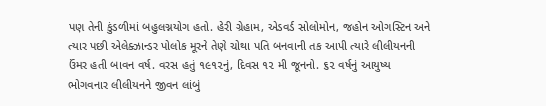પણ તેની કુંડળીમાં બહુલગ્નયોગ હતો. હેરી ગ્રેહામ, એડવર્ડ સોલોમોન, જહોન ઓગસ્ટિન અને ત્યાર પછી એલેક્ઝાન્‍ડર પોલોક મૂરને તેણે ચોથા પતિ બનવાની તક આપી ત્યારે લીલીયનની ઉંમર હતી બાવન વર્ષ. વરસ હતું ૧૯૧૨નું, દિવસ ૧૨ મી જૂનનો. ૬૨ વર્ષનું આયુષ્ય ભોગવનાર લીલીયનને જીવન લાંબું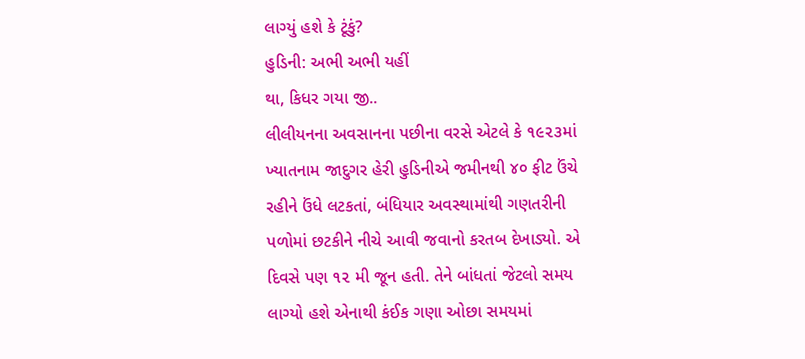લાગ્યું હશે કે ટૂંકું?
હુડિની: અભી અભી યહીં
થા, કિધર ગયા જી..
લીલીયનના અવસાનના પછીના વરસે એટલે કે ૧૯૨૩માં ખ્યાતનામ જાદુગર હેરી હુડિનીએ જમીનથી ૪૦ ફીટ ઉંચે રહીને ઉંધે લટકતાં, બંધિયાર અવસ્થામાંથી ગણતરીની પળોમાં છટકીને નીચે આવી જવાનો કરતબ દેખાડ્યો. એ દિવસે પણ ૧૨ મી જૂન હતી. તેને બાંધતાં જેટલો સમય લાગ્યો હશે એનાથી કંઈક ગણા ઓછા સમયમાં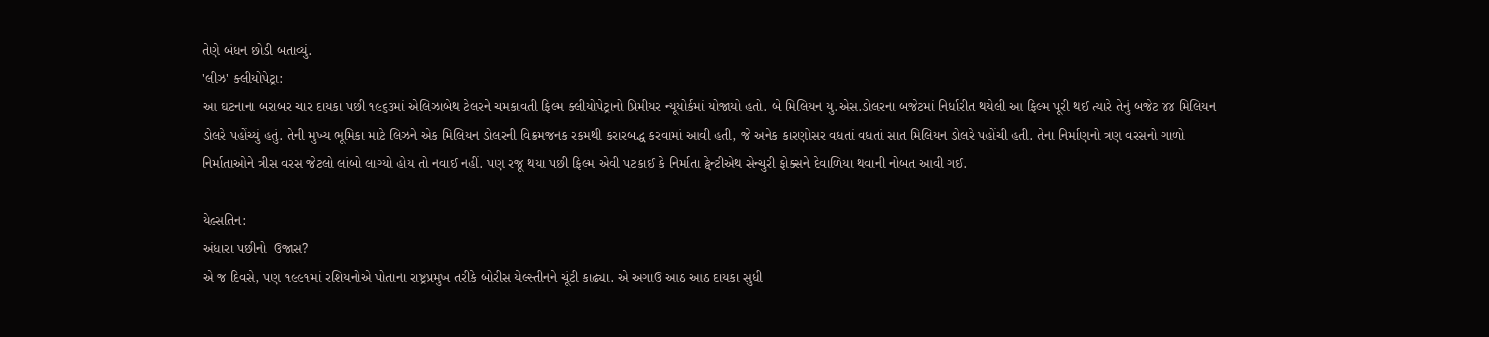તેણે બંધન છોડી બતાવ્યું.
'લીઝ' ક્લીયોપેટ્રા:
આ ઘટનાના બરાબર ચાર દાયકા પછી ૧૯૬૩માં એલિઝાબેથ ટેલરને ચમકાવતી ફિલ્મ ક્લીયોપેટ્રાનો પ્રિમીયર ન્યૂયોર્કમાં યોજાયો હતો. બે મિલિયન યુ.એસ.ડોલરના બજેટમાં નિર્ધારીત થયેલી આ ફિલ્મ પૂરી થઈ ત્યારે તેનું બજેટ ૪૪ મિલિયન ડોલરે પહોંચ્યું હતું. તેની મુખ્ય ભૂમિકા માટે લિઝને એક મિલિયન ડોલરની વિક્રમજનક રકમથી કરારબદ્ધ કરવામાં આવી હતી, જે અનેક કારણોસર વધતાં વધતાં સાત મિલિયન ડોલરે પહોંચી હતી. તેના નિર્માણનો ત્રણ વરસનો ગાળો નિર્માતાઓને ત્રીસ વરસ જેટલો લાંબો લાગ્યો હોય તો નવાઈ નહીં. પણ રજૂ થયા પછી ફિલ્મ એવી પટકાઈ કે નિર્માતા ટ્વેન્‍ટીએથ સેન્‍ચુરી ફોક્સને દેવાળિયા થવાની નોબત આવી ગઈ.

યેલ્સતિન:
અંધારા પછીનો  ઉજાસ?
એ જ દિવસે, પણ ૧૯૯૧માં રશિયનોએ પોતાના રાષ્ટ્રપ્રમુખ તરીકે બોરીસ યેલ્સ્તીનને ચૂંટી કાઢ્યા. એ અગાઉ આઠ આઠ દાયકા સુધી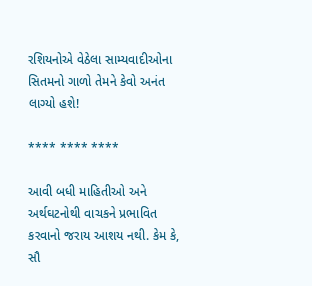રશિયનોએ વેઠેલા સામ્યવાદીઓના સિતમનો ગાળો તેમને કેવો અનંત લાગ્યો હશે!

**** **** ****

આવી બધી માહિતીઓ અને અર્થઘટનોથી વાચકને પ્રભાવિત કરવાનો જરાય આશય નથી. કેમ કે, સૌ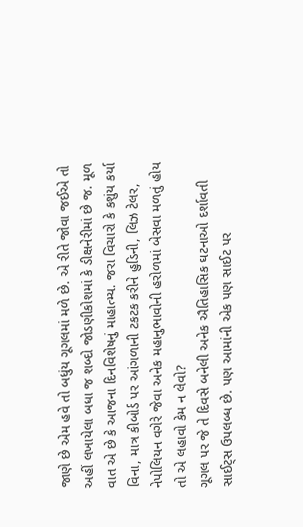જાણે છે એમ હવે તો બધુંય ગૂગલમાં મળે છે. એ રીતે જોવા જઈએ તો અહીં લખાયેલા બધા જ શબ્દો જોડણીકોશમાં કે ડીક્ષનેરીમાં છે જ. મૂળ વાત એ છે કે આજના દિનવિશેષનું માહાત્મ્ય. જરા વિચારો કે કશુંય કર્યા વિના, માત્ર કીબોર્ડ પર આંગળાની ટકટક કરીને હુડિની, લિઝ ટેલર, નેપોલિયન વગેરે જેવા અનેક મહાનુભાવોની હરોળમાં બેસવા મળતું હોય તો એ લહાવો કેમ ન લેવો?
ગૂગલ પર જે તે દિવસે બનેલી અનેક ઐતિહાસિક ઘટનાઓ દર્શાવતી સાઈટ્સ ઉપલબ્ધ છે. પણ આમાંની એક પણ સાઈટ પર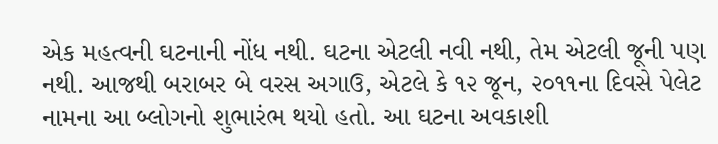એક મહત્વની ઘટનાની નોંધ નથી. ઘટના એટલી નવી નથી, તેમ એટલી જૂની પણ નથી. આજથી બરાબર બે વરસ અગાઉ, એટલે કે ૧૨ જૂન, ૨૦૧૧ના દિવસે પેલેટ નામના આ બ્લોગનો શુભારંભ થયો હતો. આ ઘટના અવકાશી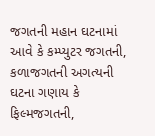જગતની મહાન ઘટનામાં આવે કે કમ્પ્યુટર જગતની, કળાજગતની અગત્યની ઘટના ગણાય કે ફિલ્મજગતની,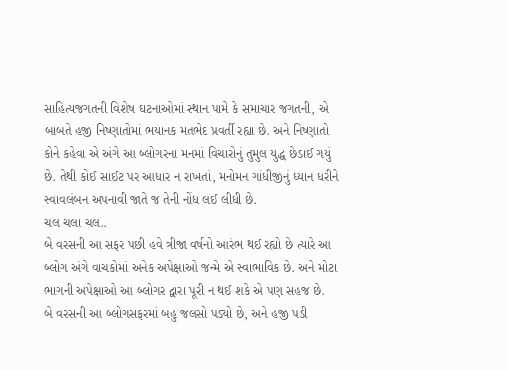સાહિત્યજગતની વિશેષ ઘટનાઓમાં સ્થાન પામે કે સમાચાર જગતની, એ બાબતે હજી નિષ્ણાતોમાં ભયાનક મતભેદ પ્રવર્તી રહ્યા છે. અને નિષ્ણાતો કોને કહેવા એ અંગે આ બ્લોગરના મનમાં વિચારોનું તુમુલ યુદ્ધ છેડાઈ ગયું છે. તેથી કોઈ સાઈટ પર આધાર ન રાખતાં, મનોમન ગાંધીજીનું ધ્યાન ધરીને સ્વાવલંબન અપનાવી જાતે જ તેની નોંધ લઈ લીધી છે.
ચલ ચલા ચલ..
બે વરસની આ સફર પછી હવે ત્રીજા વર્ષનો આરંભ થઈ રહ્યો છે ત્યારે આ બ્લોગ અંગે વાચકોમાં અનેક અપેક્ષાઓ જન્મે એ સ્વાભાવિક છે. અને મોટા ભાગની અપેક્ષાઓ આ બ્લોગર દ્વારા પૂરી ન થઈ શકે એ પણ સહજ છે.
બે વરસની આ બ્લોગસફરમાં બહુ જલસો પડ્યો છે, અને હજી પડી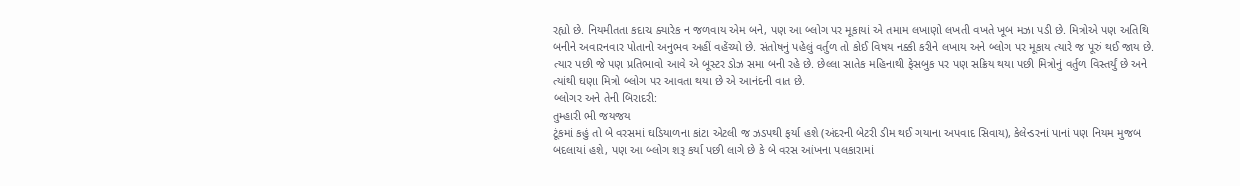રહ્યો છે. નિયમીતતા કદાચ ક્યારેક ન જળવાય એમ બને, પણ આ બ્લોગ પર મૂકાયાં એ તમામ લખાણો લખતી વખતે ખૂબ મઝા પડી છે. મિત્રોએ પણ અતિથિ બનીને અવારનવાર પોતાનો અનુભવ અહીં વહેંચ્યો છે. સંતોષનું પહેલું વર્તુળ તો કોઈ વિષય નક્કી કરીને લખાય અને બ્લોગ પર મૂકાય ત્યારે જ પૂરું થઈ જાય છે. ત્યાર પછી જે પણ પ્રતિભાવો આવે એ બૂસ્ટર ડોઝ સમા બની રહે છે. છેલ્લા સાતેક મહિનાથી ફેસબુક પર પણ સક્રિય થયા પછી મિત્રોનું વર્તુળ વિસ્તર્યું છે અને ત્યાંથી ઘણા મિત્રો બ્લોગ પર આવતા થયા છે એ આનંદની વાત છે.
બ્લોગર અને તેની બિરાદરી:
તુમ્હારી ભી જયજય
ટૂંકમાં કહું તો બે વરસમાં ઘડિયાળના કાંટા એટલી જ ઝડપથી ફર્યા હશે (અંદરની બેટરી ડીમ થઈ ગયાના અપવાદ સિવાય), કેલેન્‍ડરનાં પાનાં પણ નિયમ મુજબ બદલાયાં હશે, પણ આ બ્લોગ શરૂ કર્યા પછી લાગે છે કે બે વરસ આંખના પલકારામાં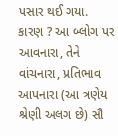પસાર થઈ ગયા. કારણ ? આ બ્લોગ પર આવનારા, તેને વાંચનારા, પ્રતિભાવ આપનારા (આ ત્રણેય શ્રેણી અલગ છે) સૌ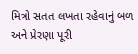મિત્રો સતત લખતા રહેવાનું બળ અને પ્રેરણા પૂરી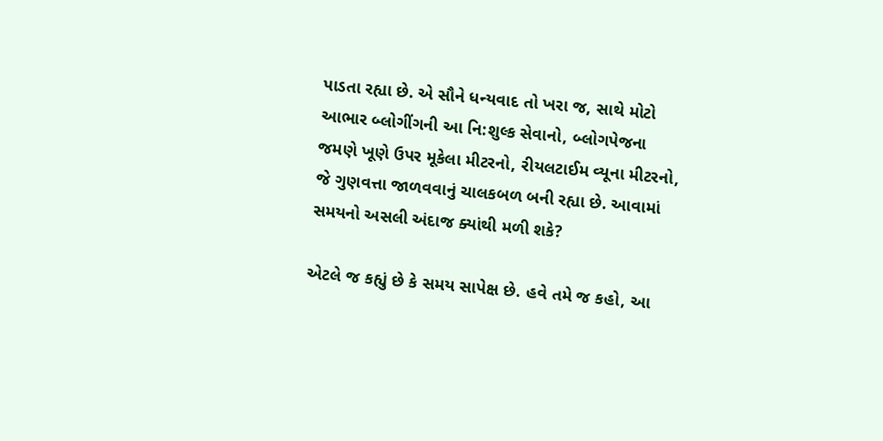પાડતા રહ્યા છે. એ સૌને ધન્યવાદ તો ખરા જ, સાથે મોટો આભાર બ્લોગીંગની આ નિ:શુલ્ક સેવાનો, બ્લોગપેજના જમણે ખૂણે ઉપર મૂકેલા મીટરનો, રીયલટાઈમ વ્યૂના મીટરનો, જે ગુણવત્તા જાળવવાનું ચાલકબળ બની રહ્યા છે. આવામાં સમયનો અસલી અંદાજ ક્યાંથી મળી શકે?

એટલે જ કહ્યું છે કે સમય સાપેક્ષ છે. હવે તમે જ કહો, આ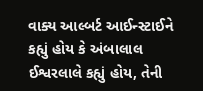વાક્ય આલ્બર્ટ આઈન્‍સ્ટાઈને કહ્યું હોય કે અંબાલાલ ઈશ્વરલાલે કહ્યું હોય, તેની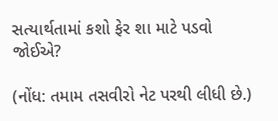સત્યાર્થતામાં કશો ફેર શા માટે પડવો જોઈએ?

(નોંધ: તમામ તસવીરો નેટ પરથી લીધી છે.)